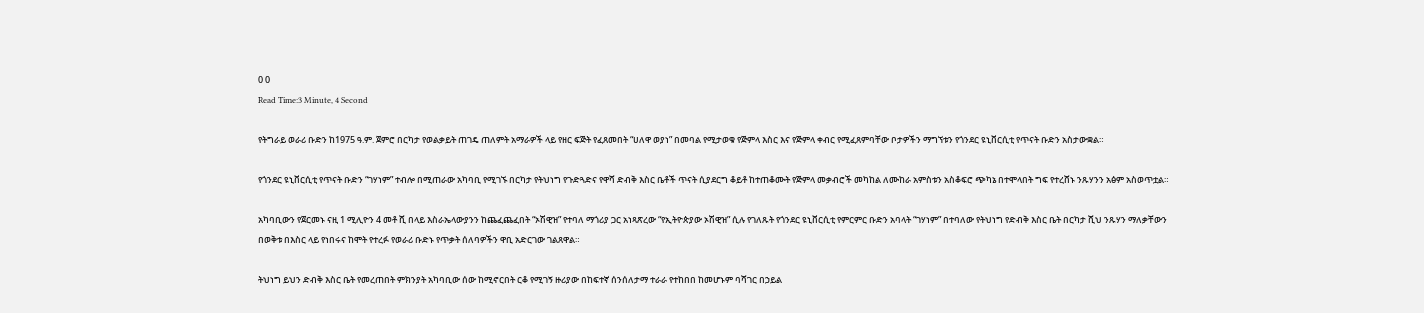0 0
Read Time:3 Minute, 4 Second

የትግራይ ወራሪ ቡድን ከ1975 ዓ.ም. ጀምሮ በርካታ የወልቃይት ጠገዴ ጠለምት አማራዎች ላይ የዘር ፍጅት የፈጸመበት “ሀለዋ ወያነ” በመባል የሚታወቁ የጅምላ እስር እና የጅምላ ቀብር የሚፈጸምባቸው ቦታዎችን ማግኘቱን የጎንደር ዩኒቨርሲቲ የጥናት ቡድን አስታውቋል።

የጎንደር ዩኒቨርሲቲ የጥናት ቡድን “ገሃነም” ተብሎ በሚጠራው አካባቢ የሚገኙ በርካታ የትህነግ የጉድጓድና የዋሻ ድብቅ እስር ቤቶች ጥናት ሲያደርግ ቆይቶ ከተጠቆሙት የጅምላ መቃብሮች መካከል ለሙከራ አምስቱን አስቆፍሮ ጭካኔ በተሞላበት ግፍ የተረሸኑ ንጹሃንን አፅም አስወጥቷል።

አካባቢውን የጀርመኑ ናዚ 1 ሚሊዮን 4 መቶ ሺ በላይ እስራኤላውያንን ከጨፈጨፈበት “ኦሽዊዝ” የተባለ ማጎሪያ ጋር አነጻጽረው “የኢትዮጵያው ኦሽዊዝ” ሲሉ የገለጹት የጎንደር ዩኒቨርሲቲ የምርምር ቡድን አባላት “ገሃነም” በተባለው የትህነግ የድብቅ እስር ቤት በርካታ ሺህ ንጹሃን ማለቃቸውን በወቅቱ በእስር ላይ የነበሩና ከሞት የተረፉ የወራሪ ቡድኑ የጥቃት ሰለባዎችን ዋቢ አድርገው ገልጸዋል።

ትህነግ ይህን ድብቅ እስር ቤት የመረጠበት ምክንያት አካባቢው ሰው ከሚኖርበት ርቆ የሚገኝ ዙሪያው በከፍተኛ ሰንሰለታማ ተራራ የተከበበ ከመሆኑም ባሻገር በኃይል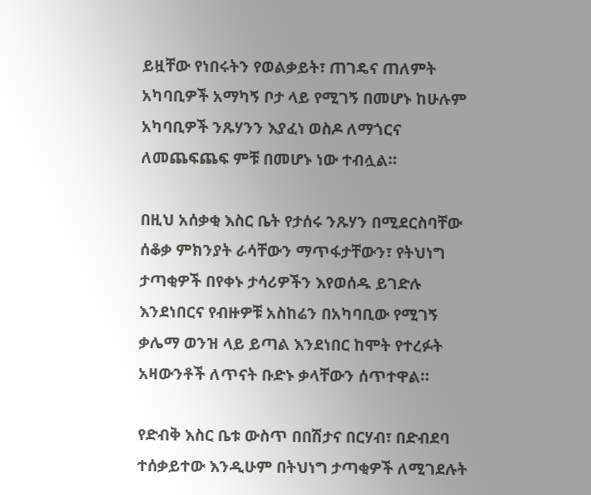ይዟቸው የነበሩትን የወልቃይት፣ ጠገዴና ጠለምት አካባቢዎች አማካኝ ቦታ ላይ የሚገኝ በመሆኑ ከሁሉም አካባቢዎች ንጹሃንን እያፈነ ወስዶ ለማጎርና ለመጨፍጨፍ ምቹ በመሆኑ ነው ተብሏል።

በዚህ አሰቃቂ እስር ቤት የታሰሩ ንጹሃን በሚደርስባቸው ሰቆቃ ምክንያት ራሳቸውን ማጥፋታቸውን፣ የትህነግ ታጣቂዎች በየቀኑ ታሳሪዎችን እየወሰዱ ይገድሉ እንደነበርና የብዙዎቹ አስከሬን በአካባቢው የሚገኝ ቃሌማ ወንዝ ላይ ይጣል እንደነበር ከሞት የተረፉት አዛውንቶች ለጥናት ቡድኑ ቃላቸውን ሰጥተዋል።

የድብቅ እስር ቤቱ ውስጥ በበሽታና በርሃብ፣ በድብደባ ተሰቃይተው እንዲሁም በትህነግ ታጣቂዎች ለሚገደሉት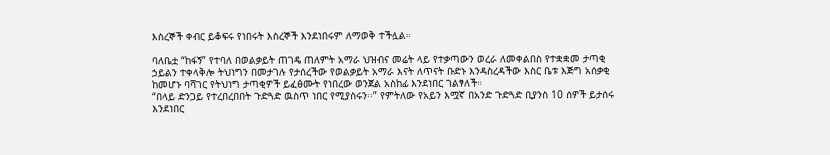እስረኞች ቀብር ይቆፍሩ የነበሩት እስረኞች እንደነበሩም ለማወቅ ተችሏል።

ባለቤቷ “ከፋኝ” የተባለ በወልቃይት ጠገዴ ጠለምት አማራ ህዝብና መሬት ላይ የተቃጣውን ወረራ ለመቀልበስ የተቋቋመ ታጣቂ ኃይልን ተቀላቅሎ ትህነግን በመታገሉ የታሰረችው የወልቃይት አማራ እናት ለጥናት ቡድኑ እንዳስረዳችው እስር ቤቱ እጅግ አሰቃቂ ከመሆኑ ባሻገር የትህነግ ታጣቂዎች ይፈፅሙት የነበረው ወንጀል አስከፊ እንደነበር ገልፃለች።
“በላይ ድንጋይ የተረበረበበት ጉድጓድ ዉስጥ ነበር የሚያስሩን፡፡” የምትለው የአይን እሟኛ በአንድ ጉድጓድ ቢያንስ 10 ሰዎች ይታሰሩ እንደነበር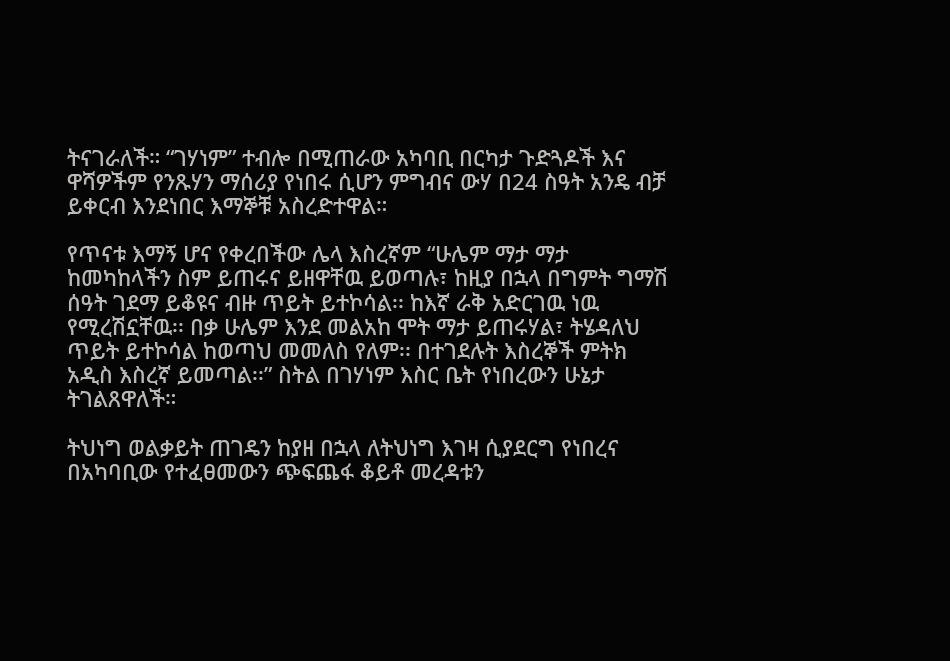ትናገራለች። “ገሃነም” ተብሎ በሚጠራው አካባቢ በርካታ ጉድጓዶች እና ዋሻዎችም የንጹሃን ማሰሪያ የነበሩ ሲሆን ምግብና ውሃ በ24 ስዓት አንዴ ብቻ ይቀርብ እንደነበር እማኞቹ አስረድተዋል።

የጥናቱ እማኝ ሆና የቀረበችው ሌላ እስረኛም “ሁሌም ማታ ማታ ከመካከላችን ስም ይጠሩና ይዘዋቸዉ ይወጣሉ፣ ከዚያ በኋላ በግምት ግማሽ ሰዓት ገደማ ይቆዩና ብዙ ጥይት ይተኮሳል፡፡ ከእኛ ራቅ አድርገዉ ነዉ የሚረሽኗቸዉ፡፡ በቃ ሁሌም እንደ መልአከ ሞት ማታ ይጠሩሃል፣ ትሄዳለህ ጥይት ይተኮሳል ከወጣህ መመለስ የለም፡፡ በተገደሉት እስረኞች ምትክ አዲስ እስረኛ ይመጣል፡፡” ስትል በገሃነም እስር ቤት የነበረውን ሁኔታ ትገልጸዋለች።

ትህነግ ወልቃይት ጠገዴን ከያዘ በኋላ ለትህነግ እገዛ ሲያደርግ የነበረና በአካባቢው የተፈፀመውን ጭፍጨፋ ቆይቶ መረዳቱን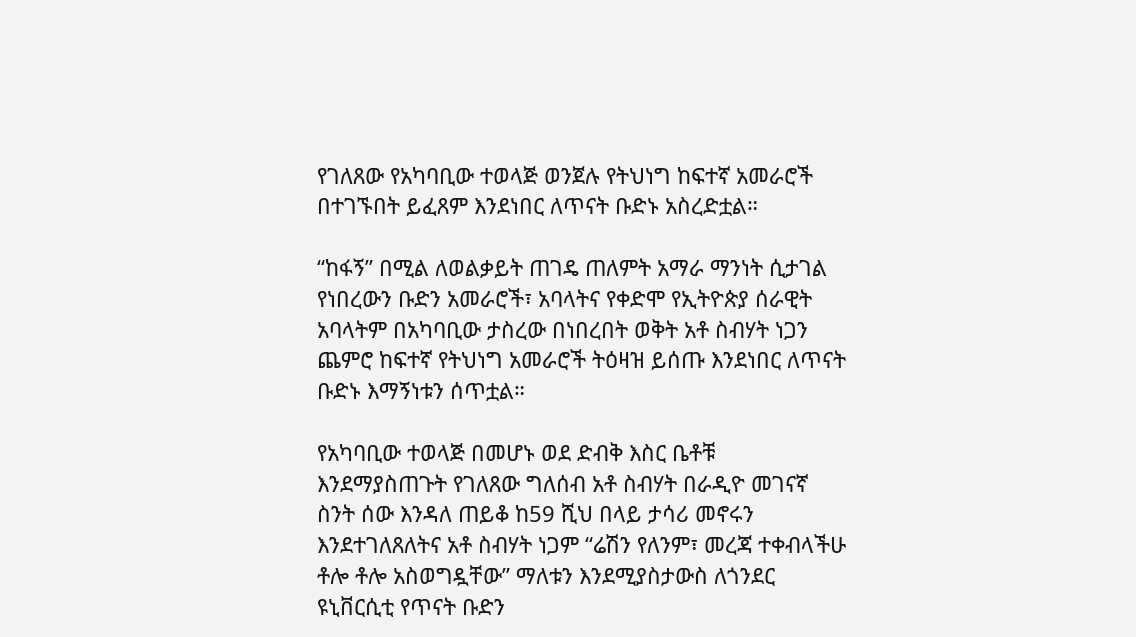የገለጸው የአካባቢው ተወላጅ ወንጀሉ የትህነግ ከፍተኛ አመራሮች በተገኙበት ይፈጸም እንደነበር ለጥናት ቡድኑ አስረድቷል።

“ከፋኝ” በሚል ለወልቃይት ጠገዴ ጠለምት አማራ ማንነት ሲታገል የነበረውን ቡድን አመራሮች፣ አባላትና የቀድሞ የኢትዮጵያ ሰራዊት አባላትም በአካባቢው ታስረው በነበረበት ወቅት አቶ ስብሃት ነጋን ጨምሮ ከፍተኛ የትህነግ አመራሮች ትዕዛዝ ይሰጡ እንደነበር ለጥናት ቡድኑ እማኝነቱን ሰጥቷል።

የአካባቢው ተወላጅ በመሆኑ ወደ ድብቅ እስር ቤቶቹ እንደማያስጠጉት የገለጸው ግለሰብ አቶ ስብሃት በራዲዮ መገናኛ ስንት ሰው እንዳለ ጠይቆ ከ59 ሺህ በላይ ታሳሪ መኖሩን እንደተገለጸለትና አቶ ስብሃት ነጋም “ሬሽን የለንም፣ መረጃ ተቀብላችሁ ቶሎ ቶሎ አስወግዷቸው” ማለቱን እንደሚያስታውስ ለጎንደር ዩኒቨርሲቲ የጥናት ቡድን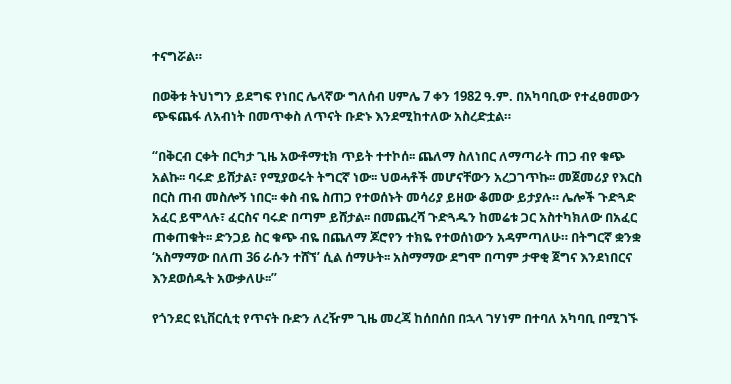ተናግሯል።

በወቅቱ ትህነግን ይደግፍ የነበር ሌላኛው ግለሰብ ሀምሌ 7 ቀን 1982 ዓ.ም. በአካባቢው የተፈፀመውን ጭፍጨፋ ለአብነት በመጥቀስ ለጥናት ቡድኑ እንደሚከተለው አስረድቷል።

“በቅርብ ርቀት በርካታ ጊዜ አውቶማቲክ ጥይት ተተኮሰ፡፡ ጨለማ ስለነበር ለማጣራት ጠጋ ብየ ቁጭ አልኩ፡፡ ባሩድ ይሸታል፣ የሚያወሩት ትግርኛ ነው፡፡ ህወሓቶች መሆናቸውን አረጋገጥኩ፡፡ መጀመሪያ የእርስ በርስ ጠብ መስሎኝ ነበር፡፡ ቀስ ብዬ ስጠጋ የተወሰኑት መሳሪያ ይዘው ቆመው ይታያሉ። ሌሎች ጉድጓድ አፈር ይሞላሉ፣ ፈርስና ባሩድ በጣም ይሸታል፡፡ በመጨረሻ ጉድጓዱን ከመሬቱ ጋር አስተካክለው በአፈር ጠቀጠቁት፡፡ ድንጋይ ስር ቁጭ ብዬ በጨለማ ጆሮየን ተክዬ የተወሰነውን አዳምጣለሁ። በትግርኛ ቋንቋ ‘አስማማው በለጠ 36 ራሱን ተሸኘ’ ሲል ሰማሁት፡፡ አስማማው ደግሞ በጣም ታዋቂ ጀግና እንደነበርና እንደወሰዱት አውቃለሁ፡፡”

የጎንደር ዩኒቨርሲቲ የጥናት ቡድን ለረዥም ጊዜ መረጃ ከሰበሰበ በኋላ ገሃነም በተባለ አካባቢ በሚገኙ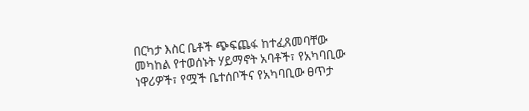በርካታ እስር ቤቶች ጭፍጨፋ ከተፈጸመባቸው መካከል የተወሰኑት ሃይማኖት አባቶች፣ የአካባቢው ነዋሪዎች፣ የሟች ቤተሰቦችና የአካባቢው ፀጥታ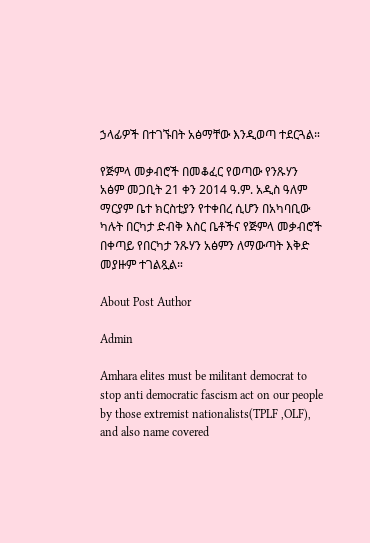ኃላፊዎች በተገኙበት አፅማቸው እንዲወጣ ተደርጓል።

የጅምላ መቃብሮች በመቆፈር የወጣው የንጹሃን አፅም መጋቢት 21 ቀን 2014 ዓ.ም. አዲስ ዓለም ማርያም ቤተ ክርስቲያን የተቀበረ ሲሆን በአካባቢው ካሉት በርካታ ድብቅ እስር ቤቶችና የጅምላ መቃብሮች በቀጣይ የበርካታ ንጹሃን አፅምን ለማውጣት እቅድ መያዙም ተገልጿል።

About Post Author

Admin

Amhara elites must be militant democrat to stop anti democratic fascism act on our people by those extremist nationalists(TPLF ,OLF), and also name covered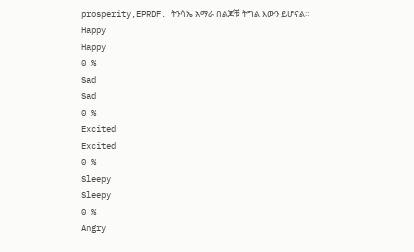prosperity,EPRDF. ትንሳኤ አማራ በልጆቹ ትግል እውን ይሆናል።
Happy
Happy
0 %
Sad
Sad
0 %
Excited
Excited
0 %
Sleepy
Sleepy
0 %
Angry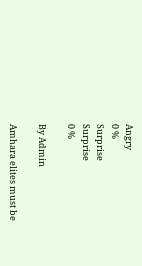Angry
0 %
Surprise
Surprise
0 %

By Admin

Amhara elites must be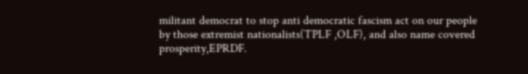militant democrat to stop anti democratic fascism act on our people by those extremist nationalists(TPLF ,OLF), and also name covered prosperity,EPRDF.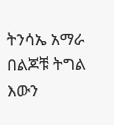ትንሳኤ አማራ በልጆቹ ትግል እውን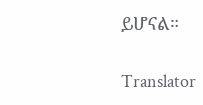ይሆናል።

Translator